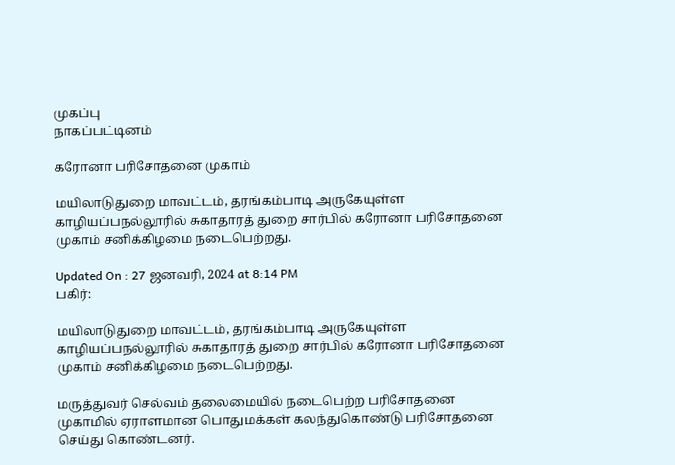முகப்பு
நாகப்பட்டினம்

கரோனா பரிசோதனை முகாம்

மயிலாடுதுறை மாவட்டம், தரங்கம்பாடி அருகேயுள்ள காழியப்பநல்லூரில் சுகாதாரத் துறை சார்பில் கரோனா பரிசோதனை முகாம் சனிக்கிழமை நடைபெற்றது.

Updated On : 27 ஜனவரி, 2024 at 8:14 PM
பகிர்:

மயிலாடுதுறை மாவட்டம், தரங்கம்பாடி அருகேயுள்ள காழியப்பநல்லூரில் சுகாதாரத் துறை சார்பில் கரோனா பரிசோதனை முகாம் சனிக்கிழமை நடைபெற்றது.

மருத்துவர் செல்வம் தலைமையில் நடைபெற்ற பரிசோதனை முகாமில் ஏராளமான பொதுமக்கள் கலந்துகொண்டு பரிசோதனை செய்து கொண்டனர்.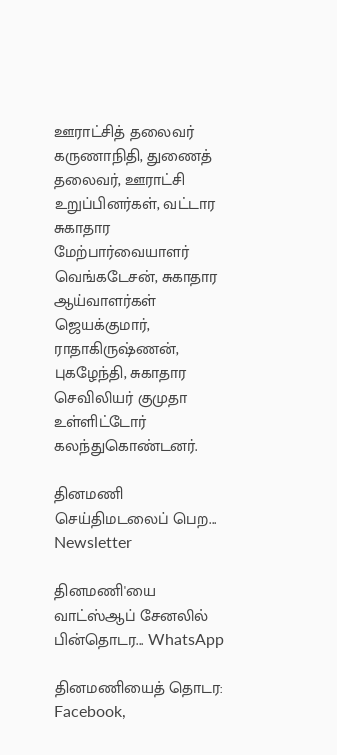ஊராட்சித் தலைவர் கருணாநிதி, துணைத் தலைவர், ஊராட்சி உறுப்பினர்கள், வட்டார சுகாதார மேற்பார்வையாளர் வெங்கடேசன், சுகாதார ஆய்வாளர்கள் ஜெயக்குமார், ராதாகிருஷ்ணன்,  புகழேந்தி, சுகாதார செவிலியர் குமுதா உள்ளிட்டோர் கலந்துகொண்டனர்.

தினமணி செய்திமடலைப் பெற... Newsletter

தினமணி'யை வாட்ஸ்ஆப் சேனலில் பின்தொடர... WhatsApp

தினமணியைத் தொடர: Facebook,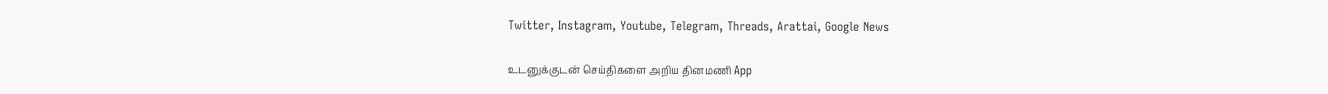Twitter, Instagram, Youtube, Telegram, Threads, Arattai, Google News

உடனுக்குடன் செய்திகளை அறிய தினமணி App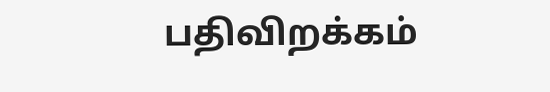பதிவிறக்கம்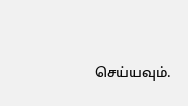செய்யவும்.